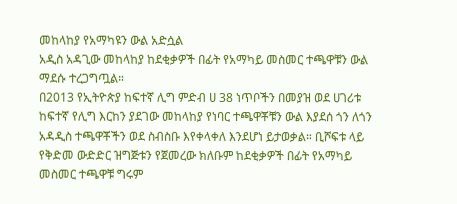መከላከያ የአማካዩን ውል አድሷል
አዲስ አዳጊው መከላከያ ከደቂቃዎች በፊት የአማካይ መስመር ተጫዋቹን ውል ማደሱ ተረጋግጧል።
በ2013 የኢትዮጵያ ከፍተኛ ሊግ ምድብ ሀ 38 ነጥቦችን በመያዝ ወደ ሀገሪቱ ከፍተኛ የሊግ እርከን ያደገው መከላከያ የነባር ተጫዋቾቹን ውል እያደሰ ጎን ለጎን አዳዲስ ተጫዋቾችን ወደ ስብስቡ እየቀላቀለ እንደሆነ ይታወቃል። ቢሾፍቱ ላይ የቅድመ ውድድር ዝግጅቱን የጀመረው ክለቡም ከደቂቃዎች በፊት የአማካይ መስመር ተጫዋቹ ግሩም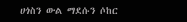ሀጎስን ውል ማደሱን ሶከር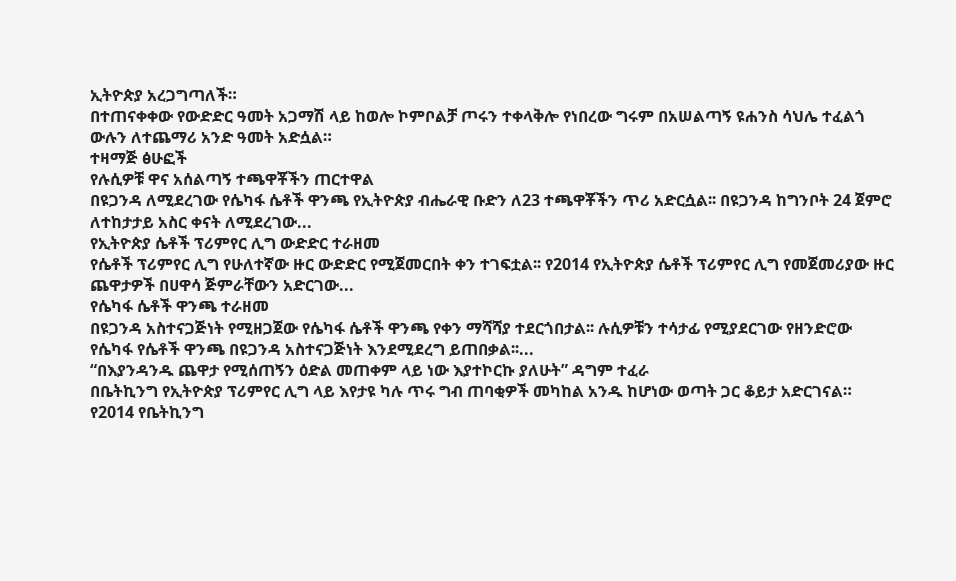ኢትዮጵያ አረጋግጣለች።
በተጠናቀቀው የውድድር ዓመት አጋማሽ ላይ ከወሎ ኮምቦልቻ ጦሩን ተቀላቅሎ የነበረው ግሩም በአሠልጣኝ ዩሐንስ ሳህሌ ተፈልጎ ውሉን ለተጨማሪ አንድ ዓመት አድሷል።
ተዛማጅ ፅሁፎች
የሉሲዎቹ ዋና አሰልጣኝ ተጫዋቾችን ጠርተዋል
በዩጋንዳ ለሚደረገው የሴካፋ ሴቶች ዋንጫ የኢትዮጵያ ብሔራዊ ቡድን ለ23 ተጫዋቾችን ጥሪ አድርሷል፡፡ በዩጋንዳ ከግንቦት 24 ጀምሮ ለተከታታይ አስር ቀናት ለሚደረገው...
የኢትዮጵያ ሴቶች ፕሪምየር ሊግ ውድድር ተራዘመ
የሴቶች ፕሪምየር ሊግ የሁለተኛው ዙር ውድድር የሚጀመርበት ቀን ተገፍቷል፡፡ የ2014 የኢትዮጵያ ሴቶች ፕሪምየር ሊግ የመጀመሪያው ዙር ጨዋታዎች በሀዋሳ ጅምራቸውን አድርገው...
የሴካፋ ሴቶች ዋንጫ ተራዘመ
በዩጋንዳ አስተናጋጅነት የሚዘጋጀው የሴካፋ ሴቶች ዋንጫ የቀን ማሻሻያ ተደርጎበታል፡፡ ሉሲዎቹን ተሳታፊ የሚያደርገው የዘንድሮው የሴካፋ የሴቶች ዋንጫ በዩጋንዳ አስተናጋጅነት እንደሚደረግ ይጠበቃል፡፡...
“በእያንዳንዱ ጨዋታ የሚሰጠኝን ዕድል መጠቀም ላይ ነው እያተኮርኩ ያለሁት” ዳግም ተፈራ
በቤትኪንግ የኢትዮጵያ ፕሪምየር ሊግ ላይ እየታዩ ካሉ ጥሩ ግብ ጠባቂዎች መካከል አንዱ ከሆነው ወጣት ጋር ቆይታ አድርገናል። የ2014 የቤትኪንግ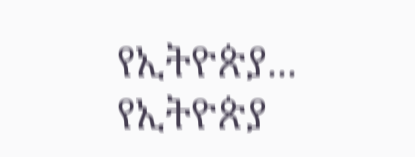የኢትዮጵያ...
የኢትዮጵያ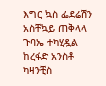እግር ኳስ ፌደሬሽን አስቸኳይ ጠቅላላ ጉባኤ ተካሂዷል
ከረፋድ አንስቶ ካዛንቺስ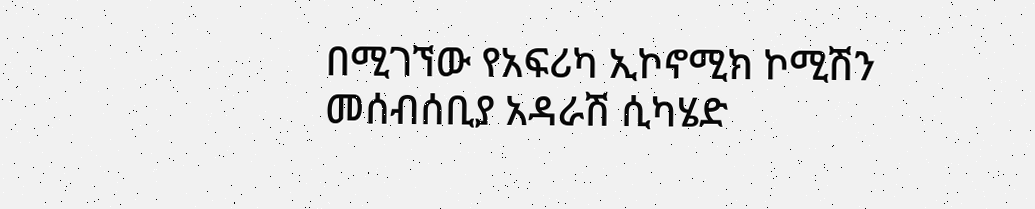በሚገኘው የአፍሪካ ኢኮኖሚክ ኮሚሽን መሰብሰቢያ አዳራሽ ሲካሄድ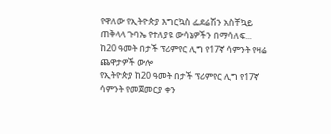የዋለው የኢትዮጵያ እግርኳስ ፌደሬሽን አስቸኳይ ጠቅላላ ጉባኤ የተለያዩ ውሳኔዎችን በማሳለፍ...
ከ20 ዓመት በታች ፕሪምየር ሊግ የ17ኛ ሳምንት የዛሬ ጨዋታዎች ውሎ
የኢትዮጵያ ከ20 ዓመት በታች ፕሪምየር ሊግ የ17ኛ ሳምንት የመጀመርያ ቀን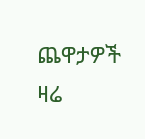ጨዋታዎች ዛሬ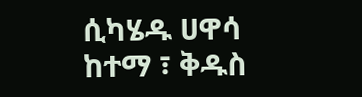ሲካሄዱ ሀዋሳ ከተማ ፣ ቅዱስ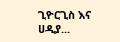ጊዮርጊስ እና ሀዲያ...